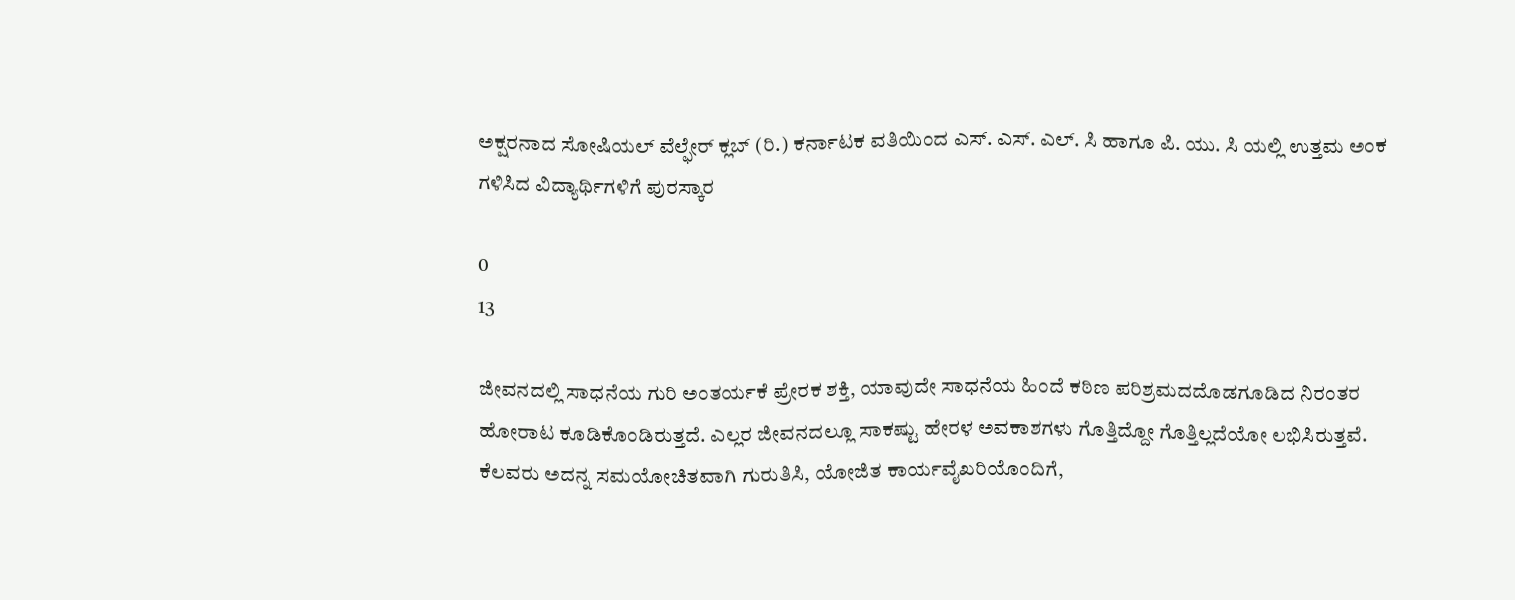ಅಕ್ಷರನಾದ ಸೋಷಿಯಲ್ ವೆಲ್ಫೇರ್ ಕ್ಲಬ್ (ರಿ.) ಕರ್ನಾಟಕ ವತಿಯಿಂದ ಎಸ್. ಎಸ್. ಎಲ್. ಸಿ ಹಾಗೂ ಪಿ. ಯು. ಸಿ ಯಲ್ಲಿ ಉತ್ತಮ ಅಂಕ ಗಳಿಸಿದ ವಿದ್ಯಾರ್ಥಿಗಳಿಗೆ ಪುರಸ್ಕಾರ

0
13

ಜೀವನದಲ್ಲಿ ಸಾಧನೆಯ ಗುರಿ ಅಂತರ್ಯಕೆ ಪ್ರೇರಕ ಶಕ್ತಿ, ಯಾವುದೇ ಸಾಧನೆಯ ಹಿಂದೆ ಕಠಿಣ ಪರಿಶ್ರಮದದೊಡಗೂಡಿದ ನಿರಂತರ ಹೋರಾಟ ಕೂಡಿಕೊಂಡಿರುತ್ತದೆ. ಎಲ್ಲರ ಜೀವನದಲ್ಲೂ ಸಾಕಷ್ಟು ಹೇರಳ ಅವಕಾಶಗಳು ಗೊತ್ತಿದ್ದೋ ಗೊತ್ತಿಲ್ಲದೆಯೋ ಲಭಿಸಿರುತ್ತವೆ. ಕೆಲವರು ಅದನ್ನ ಸಮಯೋಚಿತವಾಗಿ ಗುರುತಿಸಿ, ಯೋಜಿತ ಕಾರ್ಯವೈಖರಿಯೊಂದಿಗೆ,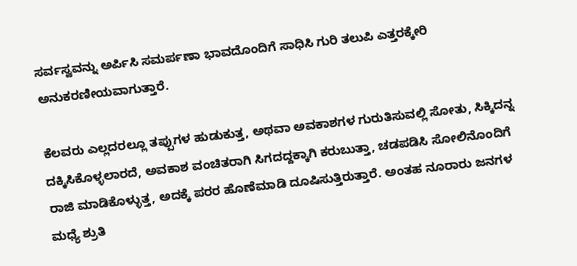ಸರ್ವಸ್ವವನ್ನು ಅರ್ಪಿಸಿ ಸಮರ್ಪಣಾ ಭಾವದೊಂದಿಗೆ ಸಾಧಿಸಿ ಗುರಿ ತಲುಪಿ ಎತ್ತರಕ್ಕೇರಿ ಅನುಕರಣೀಯವಾಗುತ್ತಾರೆ.

ಕೆಲವರು ಎಲ್ಲದರಲ್ಲೂ ತಪ್ಪುಗಳ ಹುಡುಕುತ್ತ, ಅಥವಾ ಅವಕಾಶಗಳ ಗುರುತಿಸುವಲ್ಲಿ ಸೋತು, ಸಿಕ್ಕಿದನ್ನ ದಕ್ಕಿಸಿಕೊಳ್ಳಲಾರದೆ, ಅವಕಾಶ ವಂಚಿತರಾಗಿ ಸಿಗದದ್ದಕ್ಕಾಗಿ ಕರುಬುತ್ತಾ, ಚಡಪಡಿಸಿ ಸೋಲಿನೊಂದಿಗೆ ರಾಜಿ ಮಾಡಿಕೊಳ್ಳುತ್ತ, ಅದಕ್ಕೆ ಪರರ ಹೊಣೆಮಾಡಿ ದೂಷಿಸುತ್ತಿರುತ್ತಾರೆ. ಅಂತಹ ನೂರಾರು ಜನಗಳ ಮಧ್ಯೆ ಶ್ರುತಿ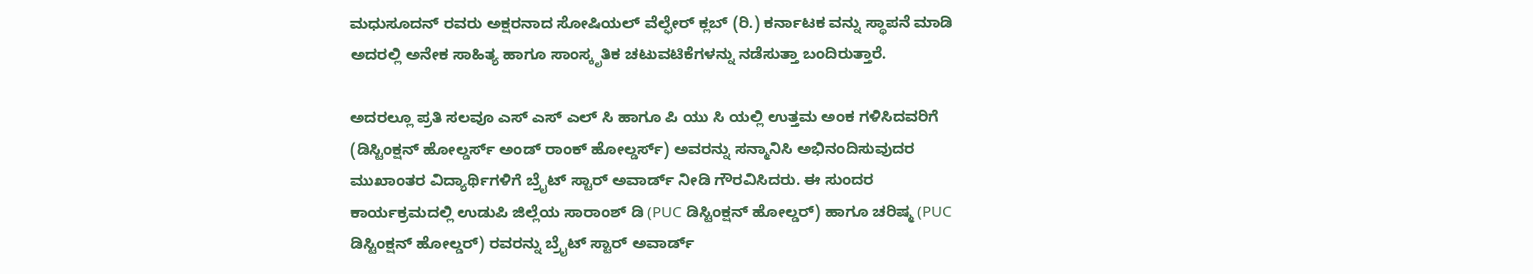ಮಧುಸೂದನ್ ರವರು ಅಕ್ಷರನಾದ ಸೋಷಿಯಲ್ ವೆಲ್ಫೇರ್ ಕ್ಲಬ್ (ರಿ.) ಕರ್ನಾಟಕ ವನ್ನು ಸ್ಥಾಪನೆ ಮಾಡಿ ಅದರಲ್ಲಿ ಅನೇಕ ಸಾಹಿತ್ಯ ಹಾಗೂ ಸಾಂಸ್ಕೃತಿಕ ಚಟುವಟಿಕೆಗಳನ್ನು ನಡೆಸುತ್ತಾ ಬಂದಿರುತ್ತಾರೆ.

ಅದರಲ್ಲೂ ಪ್ರತಿ ಸಲವೂ ಎಸ್ ಎಸ್ ಎಲ್ ಸಿ ಹಾಗೂ ಪಿ ಯು ಸಿ ಯಲ್ಲಿ ಉತ್ತಮ ಅಂಕ ಗಳಿಸಿದವರಿಗೆ (ಡಿಸ್ಟಿಂಕ್ಷನ್ ಹೋಲ್ಡರ್ಸ್ ಅಂಡ್ ರಾಂಕ್ ಹೋಲ್ಡರ್ಸ್) ಅವರನ್ನು ಸನ್ಮಾನಿಸಿ ಅಭಿನಂದಿಸುವುದರ ಮುಖಾಂತರ ವಿದ್ಯಾರ್ಥಿಗಳಿಗೆ ಬ್ರೈಟ್ ಸ್ಟಾರ್ ಅವಾರ್ಡ್ ನೀಡಿ ಗೌರವಿಸಿದರು. ಈ ಸುಂದರ ಕಾರ್ಯಕ್ರಮದಲ್ಲಿ ಉಡುಪಿ ಜಿಲ್ಲೆಯ ಸಾರಾಂಶ್ ಡಿ (PUC ಡಿಸ್ಟಿಂಕ್ಷನ್ ಹೋಲ್ಡರ್) ಹಾಗೂ ಚರಿಷ್ಮ (PUC ಡಿಸ್ಟಿಂಕ್ಷನ್ ಹೋಲ್ಡರ್) ರವರನ್ನು ಬ್ರೈಟ್ ಸ್ಟಾರ್ ಅವಾರ್ಡ್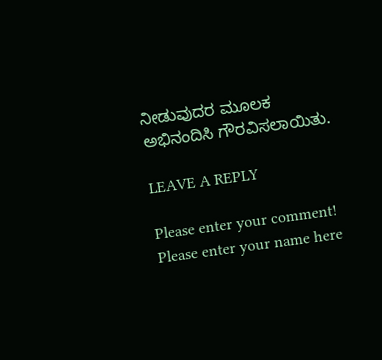ನೀಡುವುದರ ಮೂಲಕ ಅಭಿನಂದಿಸಿ ಗೌರವಿಸಲಾಯಿತು.

LEAVE A REPLY

Please enter your comment!
Please enter your name here